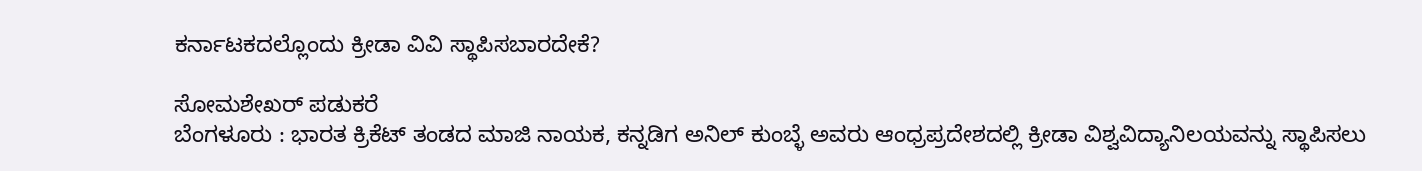ಕರ್ನಾಟಕದಲ್ಲೊಂದು ಕ್ರೀಡಾ ವಿವಿ ಸ್ಥಾಪಿಸಬಾರದೇಕೆ?

ಸೋಮಶೇಖರ್ ಪಡುಕರೆ
ಬೆಂಗಳೂರು : ಭಾರತ ಕ್ರಿಕೆಟ್ ತಂಡದ ಮಾಜಿ ನಾಯಕ, ಕನ್ನಡಿಗ ಅನಿಲ್ ಕುಂಬ್ಳೆ ಅವರು ಆಂಧ್ರಪ್ರದೇಶದಲ್ಲಿ ಕ್ರೀಡಾ ವಿಶ್ವವಿದ್ಯಾನಿಲಯವನ್ನು ಸ್ಥಾಪಿಸಲು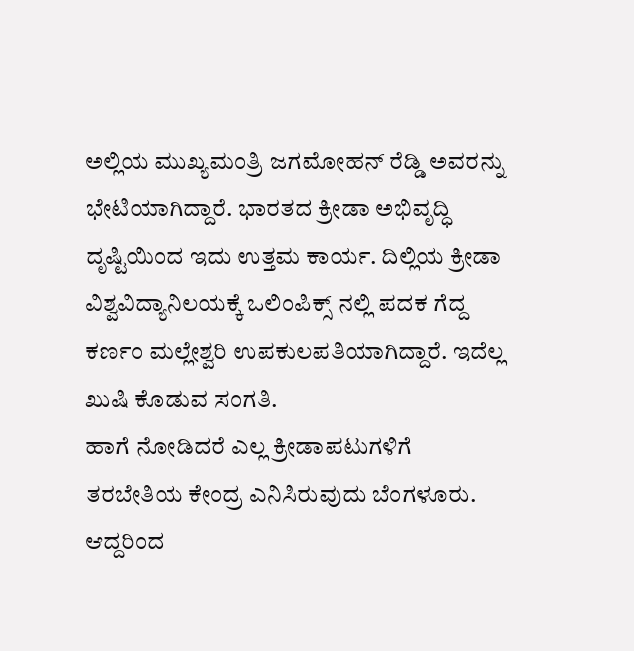ಅಲ್ಲಿಯ ಮುಖ್ಯಮಂತ್ರಿ ಜಗಮೋಹನ್ ರೆಡ್ಡಿ ಅವರನ್ನು ಭೇಟಿಯಾಗಿದ್ದಾರೆ. ಭಾರತದ ಕ್ರೀಡಾ ಅಭಿವೃದ್ಧಿ ದೃಷ್ಟಿಯಿಂದ ಇದು ಉತ್ತಮ ಕಾರ್ಯ. ದಿಲ್ಲಿಯ ಕ್ರೀಡಾ ವಿಶ್ವವಿದ್ಯಾನಿಲಯಕ್ಕೆ ಒಲಿಂಪಿಕ್ಸ್ ನಲ್ಲಿ ಪದಕ ಗೆದ್ದ ಕರ್ಣಂ ಮಲ್ಲೇಶ್ವರಿ ಉಪಕುಲಪತಿಯಾಗಿದ್ದಾರೆ. ಇದೆಲ್ಲ ಖುಷಿ ಕೊಡುವ ಸಂಗತಿ.
ಹಾಗೆ ನೋಡಿದರೆ ಎಲ್ಲ ಕ್ರೀಡಾಪಟುಗಳಿಗೆ ತರಬೇತಿಯ ಕೇಂದ್ರ ಎನಿಸಿರುವುದು ಬೆಂಗಳೂರು. ಆದ್ದರಿಂದ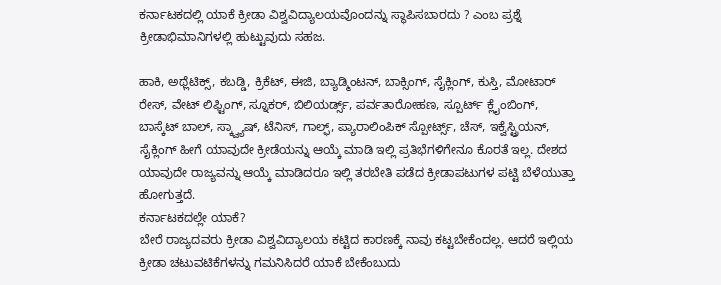ಕರ್ನಾಟಕದಲ್ಲಿ ಯಾಕೆ ಕ್ರೀಡಾ ವಿಶ್ವವಿದ್ಯಾಲಯವೊಂದನ್ನು ಸ್ಥಾಪಿಸಬಾರದು ? ಎಂಬ ಪ್ರಶ್ನೆ ಕ್ರೀಡಾಭಿಮಾನಿಗಳಲ್ಲಿ ಹುಟ್ಟುವುದು ಸಹಜ.

ಹಾಕಿ, ಅಥ್ಲೆಟಿಕ್ಸ್, ಕಬಡ್ಡಿ, ಕ್ರಿಕೆಟ್, ಈಜಿ, ಬ್ಯಾಡ್ಮಿಂಟನ್, ಬಾಕ್ಸಿಂಗ್, ಸೈಕ್ಲಿಂಗ್, ಕುಸ್ತಿ, ಮೋಟಾರ್ ರೇಸ್, ವೇಟ್ ಲಿಫ್ಟಿಂಗ್, ಸ್ನೂಕರ್, ಬಿಲಿಯರ್ಡ್ಸ್, ಪರ್ವತಾರೋಹಣ, ಸ್ಪೂರ್ಟ್ ಕ್ಲೈಂಬಿಂಗ್, ಬಾಸ್ಕೆಟ್ ಬಾಲ್, ಸ್ಕ್ವ್ಯಾಷ್, ಟೆನಿಸ್, ಗಾಲ್ಫ್, ಪ್ಯಾರಾಲಿಂಪಿಕ್ ಸ್ಪೋರ್ಟ್ಸ್, ಚೆಸ್, ಇಕ್ವೆಸ್ಟ್ರಿಯನ್, ಸೈಕ್ಲಿಂಗ್ ಹೀಗೆ ಯಾವುದೇ ಕ್ರೀಡೆಯನ್ನು ಆಯ್ಕೆ ಮಾಡಿ ಇಲ್ಲಿ ಪ್ರತಿಭೆಗಳಿಗೇನೂ ಕೊರತೆ ಇಲ್ಲ. ದೇಶದ ಯಾವುದೇ ರಾಜ್ಯವನ್ನು ಆಯ್ಕೆ ಮಾಡಿದರೂ ಇಲ್ಲಿ ತರಬೇತಿ ಪಡೆದ ಕ್ರೀಡಾಪಟುಗಳ ಪಟ್ಟಿ ಬೆಳೆಯುತ್ತಾ ಹೋಗುತ್ತದೆ.
ಕರ್ನಾಟಕದಲ್ಲೇ ಯಾಕೆ?
ಬೇರೆ ರಾಜ್ಯದವರು ಕ್ರೀಡಾ ವಿಶ್ವವಿದ್ಯಾಲಯ ಕಟ್ಟಿದ ಕಾರಣಕ್ಕೆ ನಾವು ಕಟ್ಟಬೇಕೆಂದಲ್ಲ. ಆದರೆ ಇಲ್ಲಿಯ ಕ್ರೀಡಾ ಚಟುವಟಿಕೆಗಳನ್ನು ಗಮನಿಸಿದರೆ ಯಾಕೆ ಬೇಕೆಂಬುದು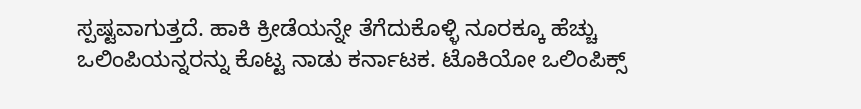ಸ್ಪಷ್ಟವಾಗುತ್ತದೆ. ಹಾಕಿ ಕ್ರೀಡೆಯನ್ನೇ ತೆಗೆದುಕೊಳ್ಳಿ ನೂರಕ್ಕೂ ಹೆಚ್ಚು ಒಲಿಂಪಿಯನ್ನರನ್ನು ಕೊಟ್ಟ ನಾಡು ಕರ್ನಾಟಕ. ಟೊಕಿಯೋ ಒಲಿಂಪಿಕ್ಸ್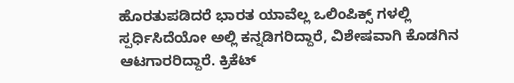ಹೊರತುಪಡಿದರೆ ಭಾರತ ಯಾವೆಲ್ಲ ಒಲಿಂಪಿಕ್ಸ್ ಗಳಲ್ಲಿ ಸ್ಪರ್ಧಿಸಿದೆಯೋ ಅಲ್ಲಿ ಕನ್ನಡಿಗರಿದ್ದಾರೆ, ವಿಶೇಷವಾಗಿ ಕೊಡಗಿನ ಆಟಗಾರರಿದ್ದಾರೆ. ಕ್ರಿಕೆಟ್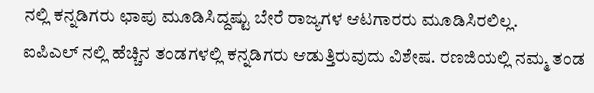ನಲ್ಲಿ ಕನ್ನಡಿಗರು ಛಾಪು ಮೂಡಿಸಿದ್ದಷ್ಟು ಬೇರೆ ರಾಜ್ಯಗಳ ಆಟಗಾರರು ಮೂಡಿಸಿರಲಿಲ್ಲ.
ಐಪಿಎಲ್ ನಲ್ಲಿ ಹೆಚ್ಚಿನ ತಂಡಗಳಲ್ಲಿ ಕನ್ನಡಿಗರು ಆಡುತ್ತಿರುವುದು ವಿಶೇಷ. ರಣಜಿಯಲ್ಲಿ ನಮ್ಮ ತಂಡ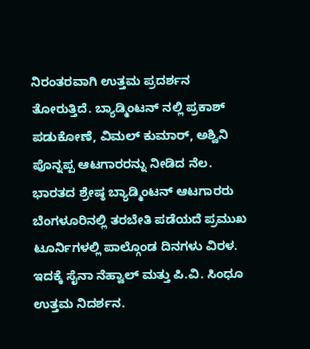ನಿರಂತರವಾಗಿ ಉತ್ತಮ ಪ್ರದರ್ಶನ ತೋರುತ್ತಿದೆ. ಬ್ಯಾಡ್ಮಿಂಟನ್ ನಲ್ಲಿ ಪ್ರಕಾಶ್ ಪಡುಕೋಣೆ, ವಿಮಲ್ ಕುಮಾರ್, ಅಶ್ವಿನಿ ಪೊನ್ನಪ್ಪ ಆಟಗಾರರನ್ನು ನೀಡಿದ ನೆಲ. ಭಾರತದ ಶ್ರೇಷ್ಠ ಬ್ಯಾಡ್ಮಿಂಟನ್ ಆಟಗಾರರು ಬೆಂಗಳೂರಿನಲ್ಲಿ ತರಬೇತಿ ಪಡೆಯದೆ ಪ್ರಮುಖ ಟೂರ್ನಿಗಳಲ್ಲಿ ಪಾಲ್ಗೊಂಡ ದಿನಗಳು ವಿರಳ. ಇದಕ್ಕೆ ಸೈನಾ ನೆಹ್ವಾಲ್ ಮತ್ತು ಪಿ.ವಿ. ಸಿಂಧೂ ಉತ್ತಮ ನಿದರ್ಶನ.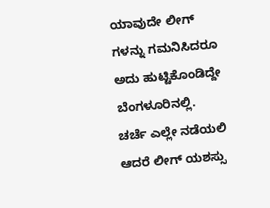ಯಾವುದೇ ಲೀಗ್ ಗಳನ್ನು ಗಮನಿಸಿದರೂ ಅದು ಹುಟ್ಟಿಕೊಂಡಿದ್ದೇ ಬೆಂಗಳೂರಿನಲ್ಲಿ. ಚರ್ಚೆ ಎಲ್ಲೇ ನಡೆಯಲಿ ಆದರೆ ಲೀಗ್ ಯಶಸ್ಸು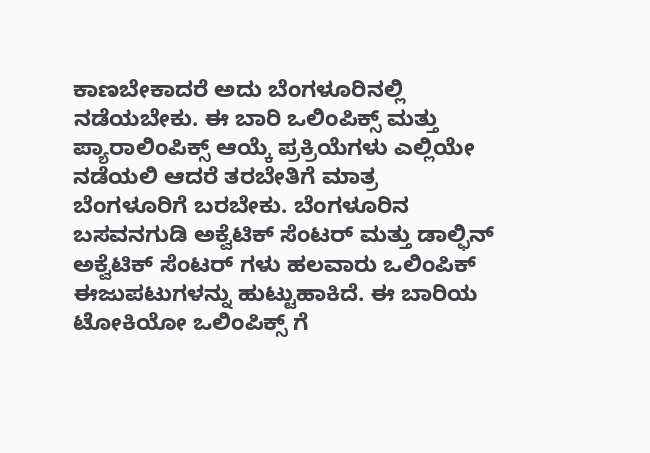ಕಾಣಬೇಕಾದರೆ ಅದು ಬೆಂಗಳೂರಿನಲ್ಲಿ ನಡೆಯಬೇಕು. ಈ ಬಾರಿ ಒಲಿಂಪಿಕ್ಸ್ ಮತ್ತು ಪ್ಯಾರಾಲಿಂಪಿಕ್ಸ್ ಆಯ್ಕೆ ಪ್ರಕ್ರಿಯೆಗಳು ಎಲ್ಲಿಯೇ ನಡೆಯಲಿ ಆದರೆ ತರಬೇತಿಗೆ ಮಾತ್ರ ಬೆಂಗಳೂರಿಗೆ ಬರಬೇಕು. ಬೆಂಗಳೂರಿನ ಬಸವನಗುಡಿ ಅಕ್ವೆಟಿಕ್ ಸೆಂಟರ್ ಮತ್ತು ಡಾಲ್ಫಿನ್ ಅಕ್ವೆಟಿಕ್ ಸೆಂಟರ್ ಗಳು ಹಲವಾರು ಒಲಿಂಪಿಕ್ ಈಜುಪಟುಗಳನ್ನು ಹುಟ್ಟುಹಾಕಿದೆ. ಈ ಬಾರಿಯ ಟೋಕಿಯೋ ಒಲಿಂಪಿಕ್ಸ್ ಗೆ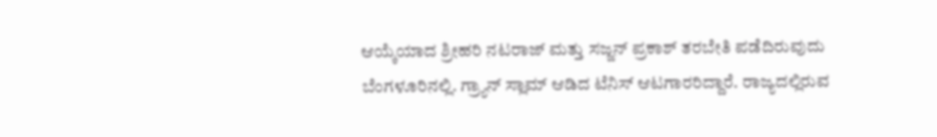ಆಯ್ಕೆಯಾದ ಶ್ರೀಹರಿ ನಟರಾಜ್ ಮತ್ತು ಸಜ್ಜನ್ ಪ್ರಕಾಶ್ ತರಬೇತಿ ಪಡೆದಿರುವುದು ಬೆಂಗಳೂರಿನಲ್ಲಿ. ಗ್ರ್ಯಾನ್ ಸ್ಲಾಮ್ ಆಡಿದ ಟೆನಿಸ್ ಆಟಗಾರರಿದ್ದಾರೆ. ರಾಜ್ಯದಲ್ಲಿರುವ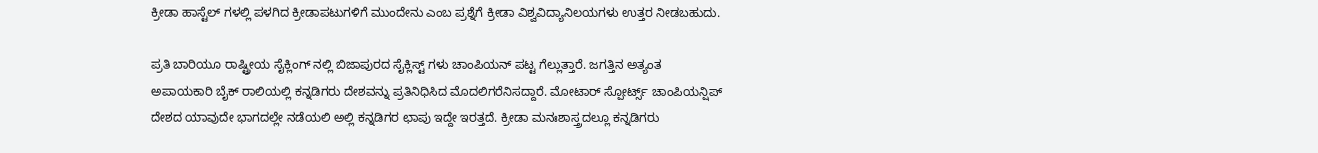ಕ್ರೀಡಾ ಹಾಸ್ಟೆಲ್ ಗಳಲ್ಲಿ ಪಳಗಿದ ಕ್ರೀಡಾಪಟುಗಳಿಗೆ ಮುಂದೇನು ಎಂಬ ಪ್ರಶ್ನೆಗೆ ಕ್ರೀಡಾ ವಿಶ್ವವಿದ್ಯಾನಿಲಯಗಳು ಉತ್ತರ ನೀಡಬಹುದು.

ಪ್ರತಿ ಬಾರಿಯೂ ರಾಷ್ಟ್ರೀಯ ಸೈಕ್ಲಿಂಗ್ ನಲ್ಲಿ ಬಿಜಾಪುರದ ಸೈಕ್ಲಿಸ್ಟ್ ಗಳು ಚಾಂಪಿಯನ್ ಪಟ್ಟ ಗೆಲ್ಲುತ್ತಾರೆ. ಜಗತ್ತಿನ ಅತ್ಯಂತ ಅಪಾಯಕಾರಿ ಬೈಕ್ ರಾಲಿಯಲ್ಲಿ ಕನ್ನಡಿಗರು ದೇಶವನ್ನು ಪ್ರತಿನಿಧಿಸಿದ ಮೊದಲಿಗರೆನಿಸದ್ದಾರೆ. ಮೋಟಾರ್ ಸ್ಪೋರ್ಟ್ಸ್ ಚಾಂಪಿಯನ್ಷಿಪ್ ದೇಶದ ಯಾವುದೇ ಭಾಗದಲ್ಲೇ ನಡೆಯಲಿ ಅಲ್ಲಿ ಕನ್ನಡಿಗರ ಛಾಪು ಇದ್ದೇ ಇರತ್ತದೆ. ಕ್ರೀಡಾ ಮನಃಶಾಸ್ತ್ರದಲ್ಲೂ ಕನ್ನಡಿಗರು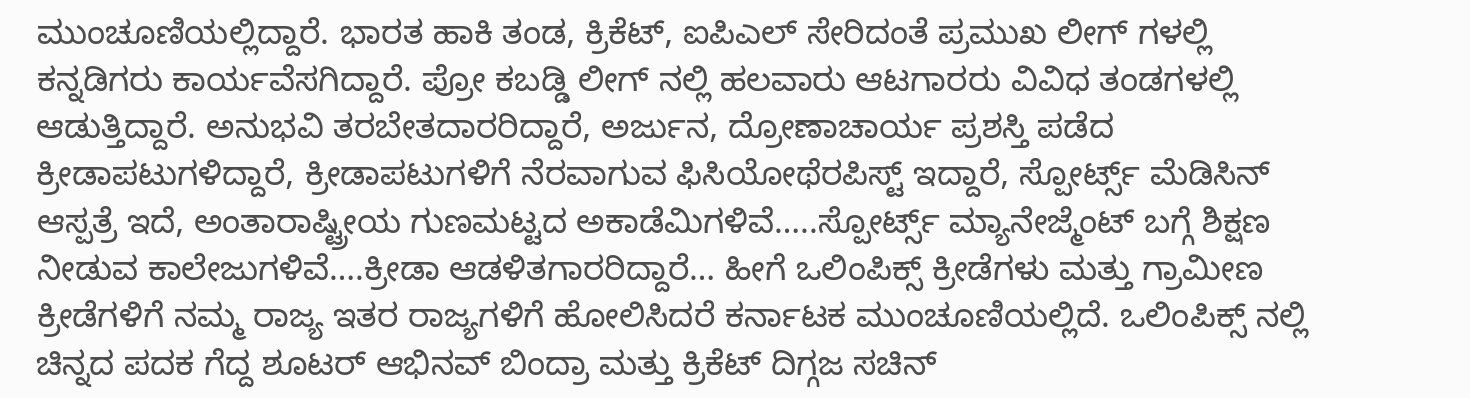ಮುಂಚೂಣಿಯಲ್ಲಿದ್ದಾರೆ. ಭಾರತ ಹಾಕಿ ತಂಡ, ಕ್ರಿಕೆಟ್, ಐಪಿಎಲ್ ಸೇರಿದಂತೆ ಪ್ರಮುಖ ಲೀಗ್ ಗಳಲ್ಲಿ ಕನ್ನಡಿಗರು ಕಾರ್ಯವೆಸಗಿದ್ದಾರೆ. ಪ್ರೋ ಕಬಡ್ಡಿ ಲೀಗ್ ನಲ್ಲಿ ಹಲವಾರು ಆಟಗಾರರು ವಿವಿಧ ತಂಡಗಳಲ್ಲಿ ಆಡುತ್ತಿದ್ದಾರೆ. ಅನುಭವಿ ತರಬೇತದಾರರಿದ್ದಾರೆ, ಅರ್ಜುನ, ದ್ರೋಣಾಚಾರ್ಯ ಪ್ರಶಸ್ತಿ ಪಡೆದ ಕ್ರೀಡಾಪಟುಗಳಿದ್ದಾರೆ, ಕ್ರೀಡಾಪಟುಗಳಿಗೆ ನೆರವಾಗುವ ಫಿಸಿಯೋಥೆರಪಿಸ್ಟ್ ಇದ್ದಾರೆ, ಸ್ಪೋರ್ಟ್ಸ್ ಮೆಡಿಸಿನ್ ಆಸ್ಪತ್ರೆ ಇದೆ, ಅಂತಾರಾಷ್ಟ್ರೀಯ ಗುಣಮಟ್ಟದ ಅಕಾಡೆಮಿಗಳಿವೆ…..ಸ್ಪೋರ್ಟ್ಸ್ ಮ್ಯಾನೇಜ್ಮೆಂಟ್ ಬಗ್ಗೆ ಶಿಕ್ಷಣ ನೀಡುವ ಕಾಲೇಜುಗಳಿವೆ….ಕ್ರೀಡಾ ಆಡಳಿತಗಾರರಿದ್ದಾರೆ… ಹೀಗೆ ಒಲಿಂಪಿಕ್ಸ್ ಕ್ರೀಡೆಗಳು ಮತ್ತು ಗ್ರಾಮೀಣ ಕ್ರೀಡೆಗಳಿಗೆ ನಮ್ಮ ರಾಜ್ಯ ಇತರ ರಾಜ್ಯಗಳಿಗೆ ಹೋಲಿಸಿದರೆ ಕರ್ನಾಟಕ ಮುಂಚೂಣಿಯಲ್ಲಿದೆ. ಒಲಿಂಪಿಕ್ಸ್ ನಲ್ಲಿ ಚಿನ್ನದ ಪದಕ ಗೆದ್ದ ಶೂಟರ್ ಆಭಿನವ್ ಬಿಂದ್ರಾ ಮತ್ತು ಕ್ರಿಕೆಟ್ ದಿಗ್ಗಜ ಸಚಿನ್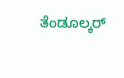ತೆಂಡೂಲ್ಕರ್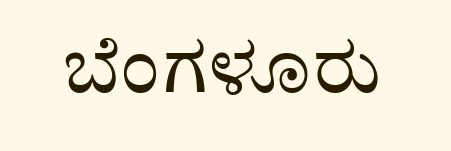ಬೆಂಗಳೂರು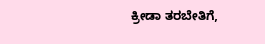ಕ್ರೀಡಾ ತರಬೇತಿಗೆ,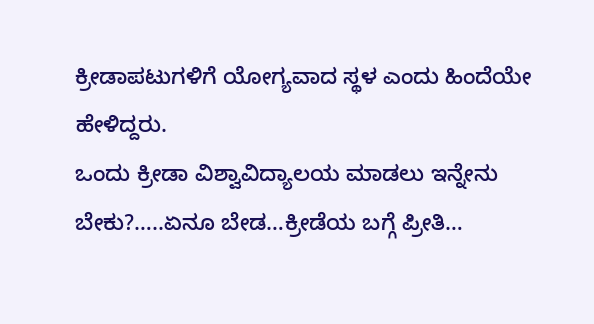ಕ್ರೀಡಾಪಟುಗಳಿಗೆ ಯೋಗ್ಯವಾದ ಸ್ಥಳ ಎಂದು ಹಿಂದೆಯೇ ಹೇಳಿದ್ದರು.
ಒಂದು ಕ್ರೀಡಾ ವಿಶ್ವಾವಿದ್ಯಾಲಯ ಮಾಡಲು ಇನ್ನೇನು ಬೇಕು?…..ಏನೂ ಬೇಡ…ಕ್ರೀಡೆಯ ಬಗ್ಗೆ ಪ್ರೀತಿ…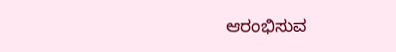ಆರಂಭಿಸುವ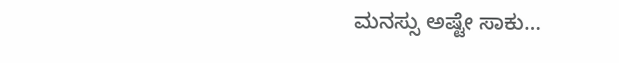ಮನಸ್ಸು ಅಷ್ಟೇ ಸಾಕು…